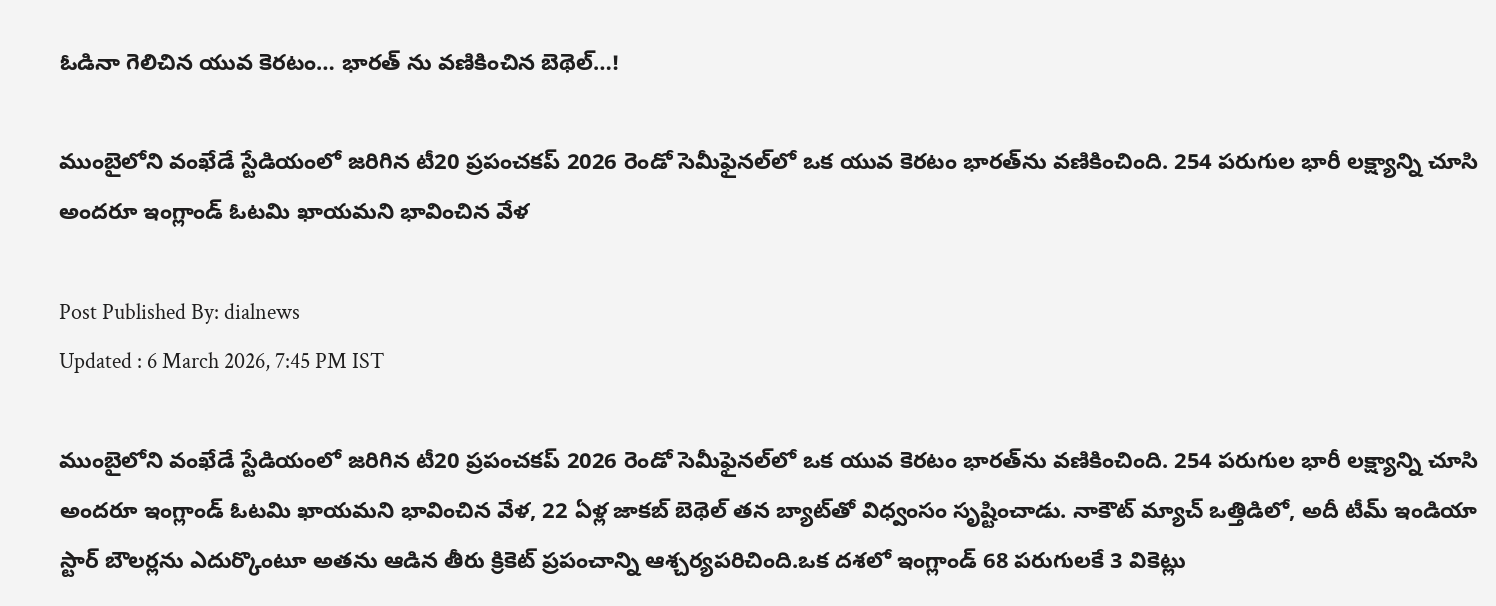ఓడినా గెలిచిన యువ కెరటం… భారత్ ను వణికించిన బెథెల్…!

ముంబైలోని వంఖేడే స్టేడియంలో జరిగిన టీ20 ప్రపంచకప్ 2026 రెండో సెమీఫైనల్‌లో ఒక యువ కెరటం భారత్‌ను వణికించింది. 254 పరుగుల భారీ లక్ష్యాన్ని చూసి అందరూ ఇంగ్లాండ్ ఓటమి ఖాయమని భావించిన వేళ

Post Published By: dialnews
Updated : 6 March 2026, 7:45 PM IST

ముంబైలోని వంఖేడే స్టేడియంలో జరిగిన టీ20 ప్రపంచకప్ 2026 రెండో సెమీఫైనల్‌లో ఒక యువ కెరటం భారత్‌ను వణికించింది. 254 పరుగుల భారీ లక్ష్యాన్ని చూసి అందరూ ఇంగ్లాండ్ ఓటమి ఖాయమని భావించిన వేళ, 22 ఏళ్ల జాకబ్ బెథెల్ తన బ్యాట్‌తో విధ్వంసం సృష్టించాడు. నాకౌట్ మ్యాచ్‌ ఒత్తిడిలో, అదీ టీమ్ ఇండియా స్టార్ బౌలర్లను ఎదుర్కొంటూ అతను ఆడిన తీరు క్రికెట్ ప్రపంచాన్ని ఆశ్చర్యపరిచింది.ఒక దశలో ఇంగ్లాండ్ 68 పరుగులకే 3 వికెట్లు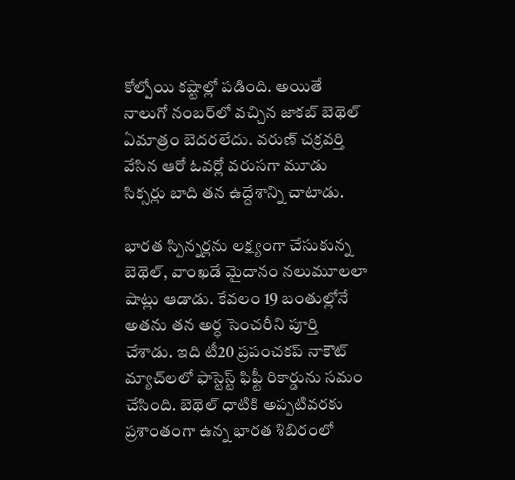కోల్పోయి కష్టాల్లో పడింది. అయితే నాలుగో నంబర్‌లో వచ్చిన జాకబ్ బెథెల్ ఏమాత్రం బెదరలేదు. వరుణ్ చక్రవర్తి వేసిన ఆరో ఓవర్లో వరుసగా మూడు సిక్సర్లు బాది తన ఉద్దేశాన్ని చాటాడు.

భారత స్పిన్నర్లను లక్ష్యంగా చేసుకున్న బెథెల్, వాంఖడే మైదానం నలుమూలలా షాట్లు ఆడాడు. కేవలం 19 బంతుల్లోనే అతను తన అర్ధ సెంచరీని పూర్తి చేశాడు. ఇది టీ20 ప్రపంచకప్ నాకౌట్ మ్యాచ్‌లలో ఫాస్టెస్ట్ ఫిఫ్టీ రికార్డును సమం చేసింది. బెథెల్ ధాటికి అప్పటివరకు ప్రశాంతంగా ఉన్న భారత శిబిరంలో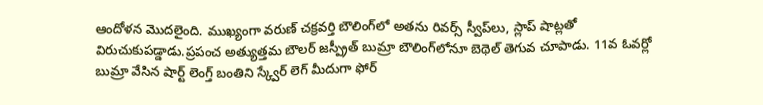ఆందోళన మొదలైంది. ముఖ్యంగా వరుణ్ చక్రవర్తి బౌలింగ్‌లో అతను రివర్స్ స్వీప్‌లు, స్లాప్ షాట్లతో విరుచుకుపడ్డాడు.ప్రపంచ అత్యుత్తమ బౌలర్ జస్ప్రీత్ బుమ్రా బౌలింగ్‌లోనూ బెథెల్ తెగువ చూపాడు. 11వ ఓవర్లో బుమ్రా వేసిన షార్ట్ లెంగ్త్ బంతిని స్క్వేర్ లెగ్ మీదుగా ఫోర్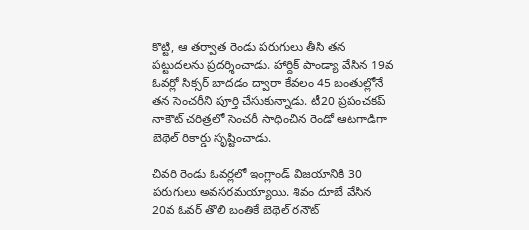కొట్టి, ఆ తర్వాత రెండు పరుగులు తీసి తన పట్టుదలను ప్రదర్శించాడు. హార్దిక్ పాండ్యా వేసిన 19వ ఓవర్లో సిక్సర్ బాదడం ద్వారా కేవలం 45 బంతుల్లోనే తన సెంచరీని పూర్తి చేసుకున్నాడు. టీ20 ప్రపంచకప్ నాకౌట్ చరిత్రలో సెంచరీ సాధించిన రెండో ఆటగాడిగా బెథెల్ రికార్డు సృష్టించాడు.

చివరి రెండు ఓవర్లలో ఇంగ్లాండ్ విజయానికి 30 పరుగులు అవసరమయ్యాయి. శివం దూబే వేసిన 20వ ఓవర్ తొలి బంతికే బెథెల్ రనౌట్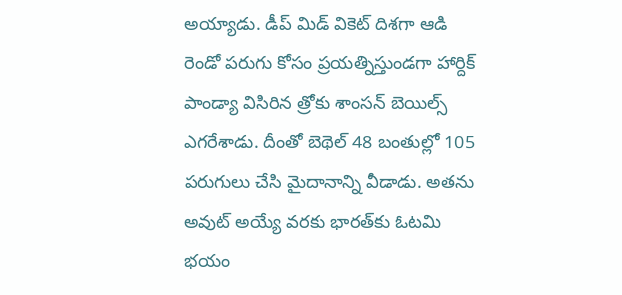అయ్యాడు. డీప్ మిడ్ వికెట్ దిశగా ఆడి రెండో పరుగు కోసం ప్రయత్నిస్తుండగా హార్దిక్ పాండ్యా విసిరిన త్రోకు శాంసన్ బెయిల్స్ ఎగరేశాడు. దీంతో బెథెల్ 48 బంతుల్లో 105 పరుగులు చేసి మైదానాన్ని వీడాడు. అతను అవుట్ అయ్యే వరకు భారత్‌కు ఓటమి భయం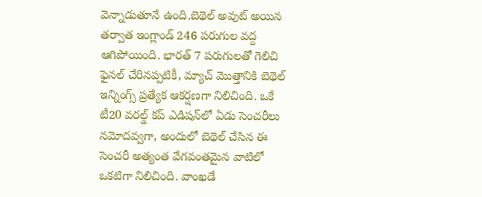వెన్నాడుతూనే ఉంది.బెథెల్ అవుట్ అయిన తర్వాత ఇంగ్లాండ్ 246 పరుగుల వద్ద ఆగిపోయింది. భారత్ 7 పరుగులతో గెలిచి ఫైనల్ చేరినప్పటికీ, మ్యాచ్ మొత్తానికి బెథెల్ ఇన్నింగ్స్ ప్రత్యేక ఆకర్షణగా నిలిచింది. ఒకే టీ20 వరల్డ్ కప్ ఎడిషన్‌లో ఏడు సెంచరీలు నమోదవ్వగా, అందులో బెథెల్ చేసిన ఈ సెంచరీ అత్యంత వేగవంతమైన వాటిలో ఒకటిగా నిలిచింది. వాంఖడే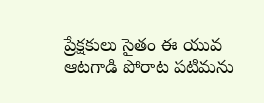ప్రేక్షకులు సైతం ఈ యువ ఆటగాడి పోరాట పటిమను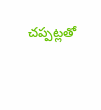చప్పట్లతో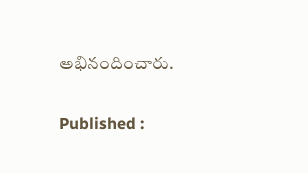అభినందించారు.

Published :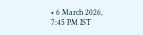• 6 March 2026, 7:45 PM IST